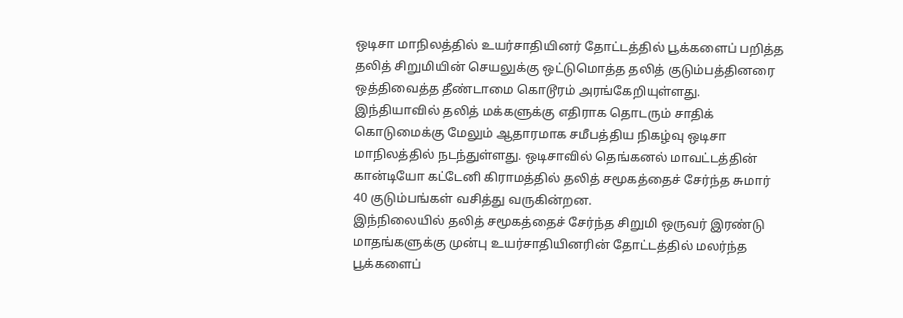ஒடிசா மாநிலத்தில் உயர்சாதியினர் தோட்டத்தில் பூக்களைப் பறித்த தலித் சிறுமியின் செயலுக்கு ஒட்டுமொத்த தலித் குடும்பத்தினரை ஒத்திவைத்த தீண்டாமை கொடூரம் அரங்கேறியுள்ளது.
இந்தியாவில் தலித் மக்களுக்கு எதிராக தொடரும் சாதிக் கொடுமைக்கு மேலும் ஆதாரமாக சமீபத்திய நிகழ்வு ஒடிசா மாநிலத்தில் நடந்துள்ளது. ஒடிசாவில் தெங்கனல் மாவட்டத்தின் கான்டியோ கட்டேனி கிராமத்தில் தலித் சமூகத்தைச் சேர்ந்த சுமார் 40 குடும்பங்கள் வசித்து வருகின்றன.
இந்நிலையில் தலித் சமூகத்தைச் சேர்ந்த சிறுமி ஒருவர் இரண்டு மாதங்களுக்கு முன்பு உயர்சாதியினரின் தோட்டத்தில் மலர்ந்த பூக்களைப்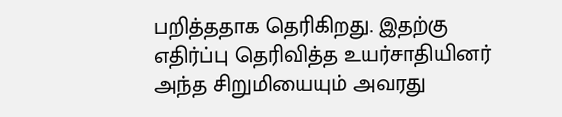பறித்ததாக தெரிகிறது. இதற்கு எதிர்ப்பு தெரிவித்த உயர்சாதியினர் அந்த சிறுமியையும் அவரது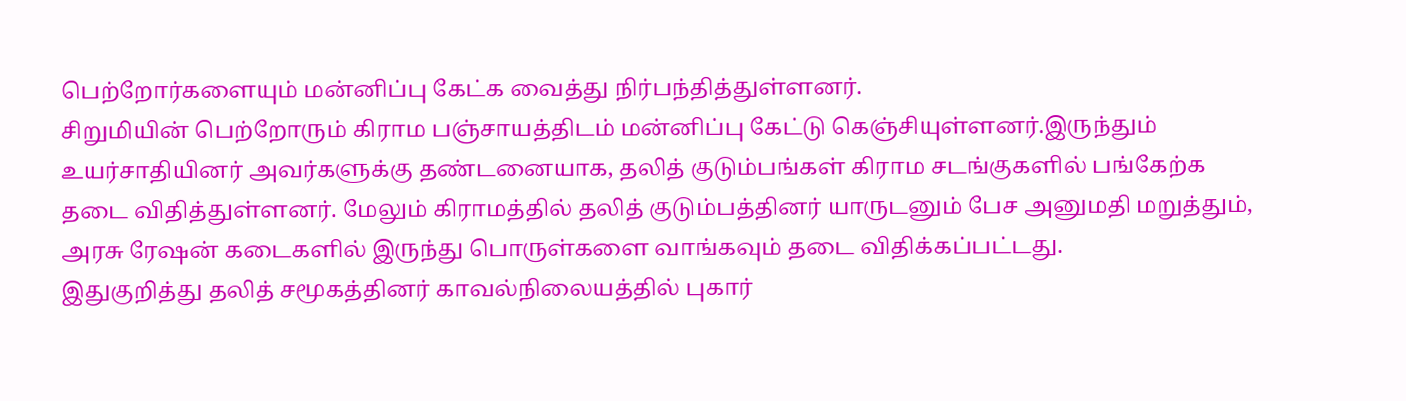பெற்றோர்களையும் மன்னிப்பு கேட்க வைத்து நிர்பந்தித்துள்ளனர்.
சிறுமியின் பெற்றோரும் கிராம பஞ்சாயத்திடம் மன்னிப்பு கேட்டு கெஞ்சியுள்ளனர்.இருந்தும் உயர்சாதியினர் அவர்களுக்கு தண்டனையாக, தலித் குடும்பங்கள் கிராம சடங்குகளில் பங்கேற்க தடை விதித்துள்ளனர். மேலும் கிராமத்தில் தலித் குடும்பத்தினர் யாருடனும் பேச அனுமதி மறுத்தும், அரசு ரேஷன் கடைகளில் இருந்து பொருள்களை வாங்கவும் தடை விதிக்கப்பட்டது.
இதுகுறித்து தலித் சமூகத்தினர் காவல்நிலையத்தில் புகார்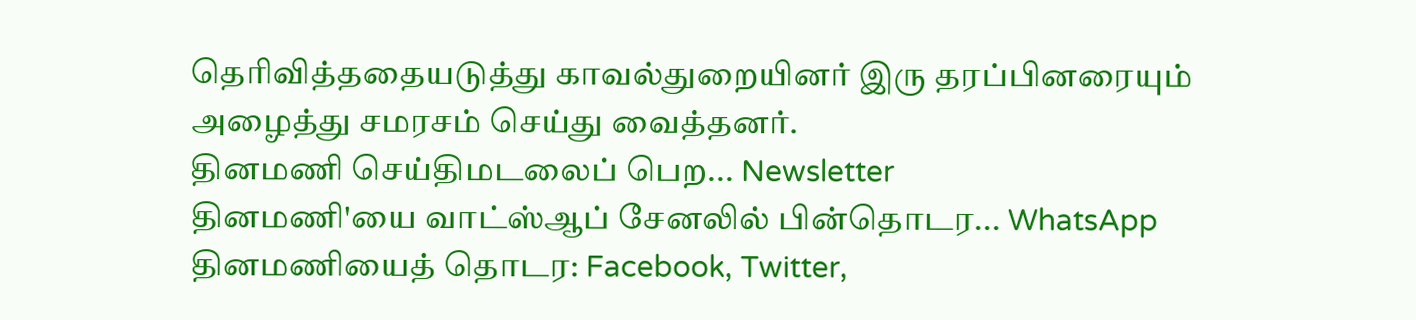தெரிவித்ததையடுத்து காவல்துறையினர் இரு தரப்பினரையும் அழைத்து சமரசம் செய்து வைத்தனர்.
தினமணி செய்திமடலைப் பெற... Newsletter
தினமணி'யை வாட்ஸ்ஆப் சேனலில் பின்தொடர... WhatsApp
தினமணியைத் தொடர: Facebook, Twitter,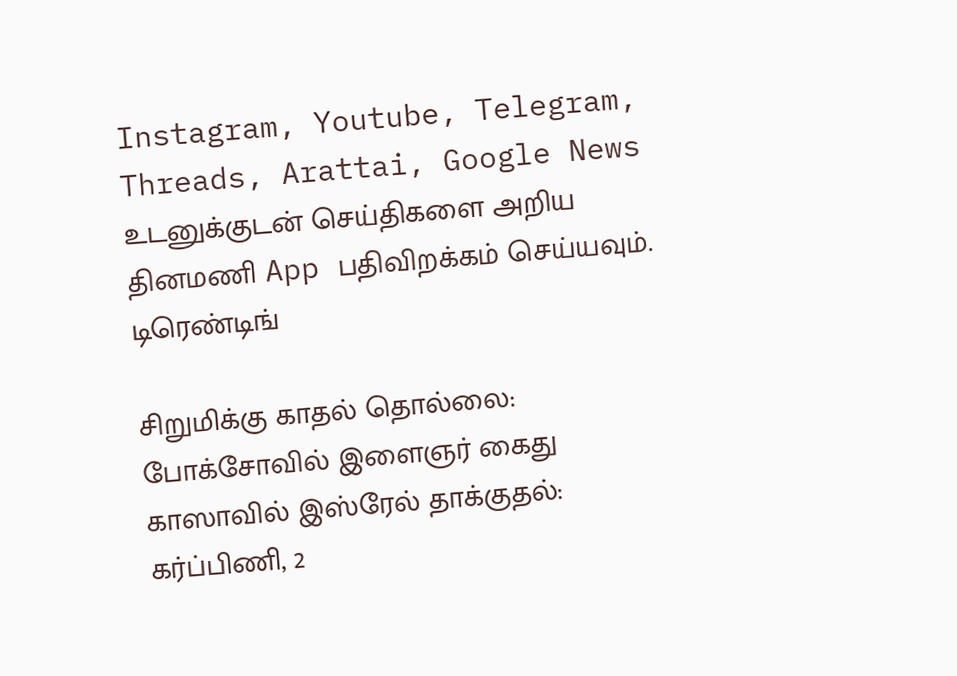Instagram, Youtube, Telegram, Threads, Arattai, Google News
உடனுக்குடன் செய்திகளை அறிய தினமணி App பதிவிறக்கம் செய்யவும்.
டிரெண்டிங்

சிறுமிக்கு காதல் தொல்லை: போக்சோவில் இளைஞர் கைது
காஸாவில் இஸ்ரேல் தாக்குதல்: கர்ப்பிணி, 2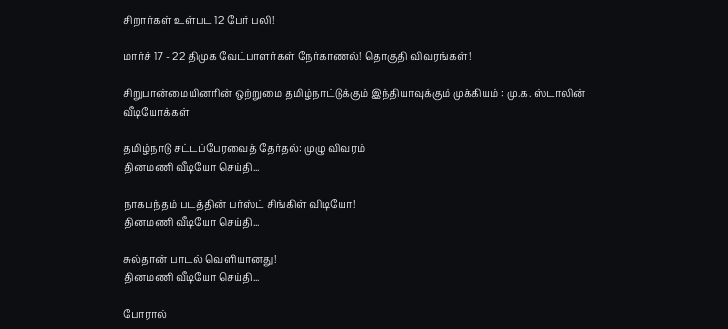சிறார்கள் உள்பட 12 பேர் பலி!

மார்ச் 17 - 22 திமுக வேட்பாளர்கள் நேர்காணல்! தொகுதி விவரங்கள்!

சிறுபான்மையினரின் ஒற்றுமை தமிழ்நாட்டுக்கும் இந்தியாவுக்கும் முக்கியம் : மு.க. ஸ்டாலின்
வீடியோக்கள்

தமிழ்நாடு சட்டப்பேரவைத் தேர்தல்: முழு விவரம்
தினமணி வீடியோ செய்தி...

நாகபந்தம் படத்தின் பர்ஸ்ட் சிங்கிள் விடியோ!
தினமணி வீடியோ செய்தி...

சுல்தான் பாடல் வெளியானது!
தினமணி வீடியோ செய்தி...

போரால்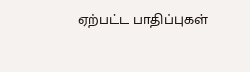ஏற்பட்ட பாதிப்புகள்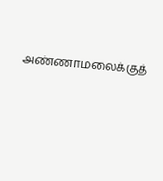அண்ணாமலைக்குத்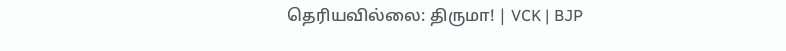தெரியவில்லை: திருமா! | VCK | BJP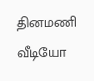தினமணி வீடியோ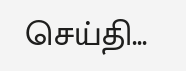செய்தி...